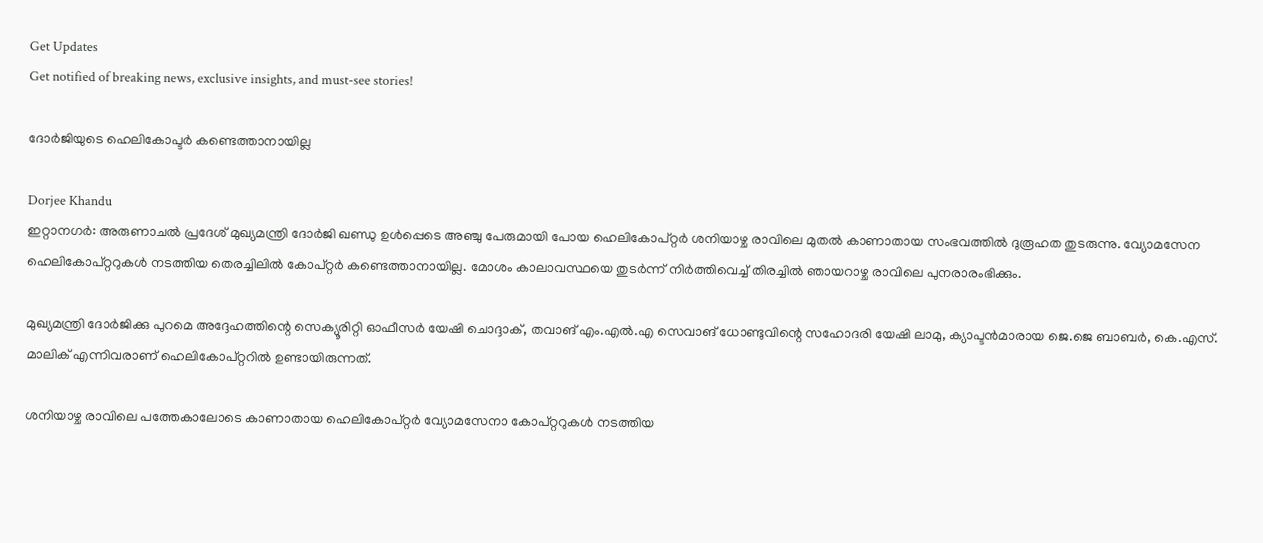Get Updates
Get notified of breaking news, exclusive insights, and must-see stories!

ദോര്‍ജിയുടെ ഹെലികോപ്ടര്‍ കണ്ടെത്താനായില്ല

Dorjee Khandu
ഇറ്റാനഗര്‍: അരുണാചല്‍ പ്രദേശ് മുഖ്യമന്ത്രി ദോര്‍ജി ഖണ്ഡു ഉള്‍പ്പെടെ അഞ്ചു പേരുമായി പോയ ഹെലികോപ്റ്റര്‍ ശനിയാഴ്ച രാവിലെ മുതല്‍ കാണാതായ സംഭവത്തില്‍ ദുരൂഹത തുടരുന്നു. വ്യോമസേന ഹെലികോപ്റ്ററുകള്‍ നടത്തിയ തെരച്ചിലില്‍ കോപ്റ്റര്‍ കണ്ടെത്താനായില്ല. മോശം കാലാവസ്ഥയെ തുടര്‍ന്ന് നിര്‍ത്തിവെച്ച് തിരച്ചില്‍ ഞായറാഴ്ച രാവിലെ പുനരാരംഭിക്കും.

മുഖ്യമന്ത്രി ദോര്‍ജിക്കു പുറമെ അദ്ദേഹത്തിന്റെ സെക്യൂരിറ്റി ഓഫീസര്‍ യേഷി ചൊദ്ദാക്, തവാങ് എം.എല്‍.എ സെവാങ് ധോണ്ടുവിന്റെ സഹോദരി യേഷി ലാമു, ക്യാപ്ടന്‍മാരായ ജെ.ജെ ബാബര്‍, കെ.എസ്. മാലിക് എന്നിവരാണ് ഹെലികോപ്റ്ററില്‍ ഉണ്ടായിരുന്നത്.

ശനിയാഴ്ച രാവിലെ പത്തേകാലോടെ കാണാതായ ഹെലികോപ്റ്റര്‍ വ്യോമസേനാ കോപ്റ്ററുകള്‍ നടത്തിയ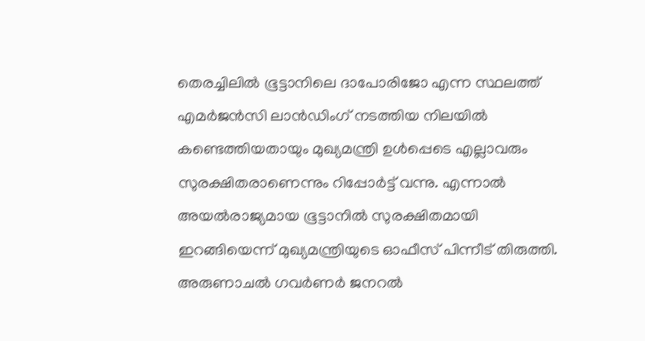തെരച്ചിലില്‍ ഭൂട്ടാനിലെ ദാപോരിജോ എന്ന സ്ഥലത്ത് എമര്‍ജന്‍സി ലാന്‍ഡിംഗ് നടത്തിയ നിലയില്‍ കണ്ടെത്തിയതായും മുഖ്യമന്ത്രി ഉള്‍പ്പെടെ എല്ലാവരും സുരക്ഷിതരാണെന്നും റിപ്പോര്‍ട്ട് വന്നു. എന്നാല്‍ അയല്‍രാജ്യമായ ഭൂട്ടാനില്‍ സുരക്ഷിതമായി ഇറങ്ങിയെന്ന് മുഖ്യമന്ത്രിയുടെ ഓഫീസ് പിന്നീട് തിരുത്തി. അരുണാചല്‍ ഗവര്‍ണര്‍ ജനറല്‍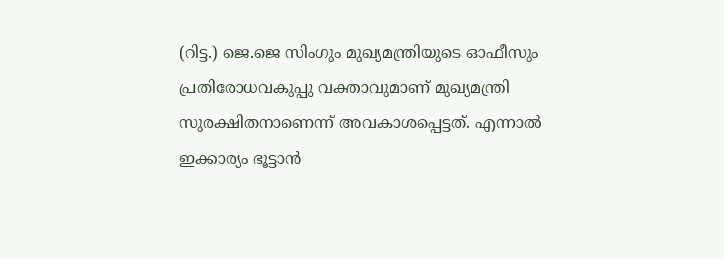(റിട്ട.) ജെ.ജെ സിംഗും മുഖ്യമന്ത്രിയുടെ ഓഫീസും പ്രതിരോധവകുപ്പു വക്താവുമാണ് മുഖ്യമന്ത്രി സുരക്ഷിതനാണെന്ന് അവകാശപ്പെട്ടത്. എന്നാല്‍ ഇക്കാര്യം ഭൂട്ടാന്‍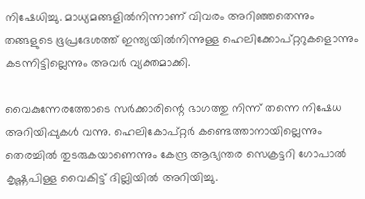നിഷേധിച്ചു. മാധ്യമങ്ങളില്‍നിന്നാണ് വിവരം അറിഞ്ഞതെന്നും തങ്ങളുടെ ഭൂപ്രദേശത്ത് ഇന്ത്യയില്‍നിന്നുള്ള ഹെലിക്കോപ്റ്ററുകളൊന്നും കടന്നിട്ടില്ലെന്നും അവര്‍ വ്യക്തമാക്കി.

വൈകുന്നേരത്തോടെ സര്‍ക്കാരിന്റെ ഭാഗത്തു നിന്ന് തന്നെ നിഷേധ അറിയിപ്പുകള്‍ വന്നു. ഹെലികോപ്റ്റര്‍ കണ്ടെത്താനായില്ലെന്നും തെരച്ചില്‍ തുടരുകയാണെന്നും കേന്ദ്ര ആഭ്യന്തര സെക്രട്ടറി ഗോപാല്‍ കൃഷ്ണപിള്ള വൈകിട്ട് ദില്ലിയില്‍ അറിയിച്ചു.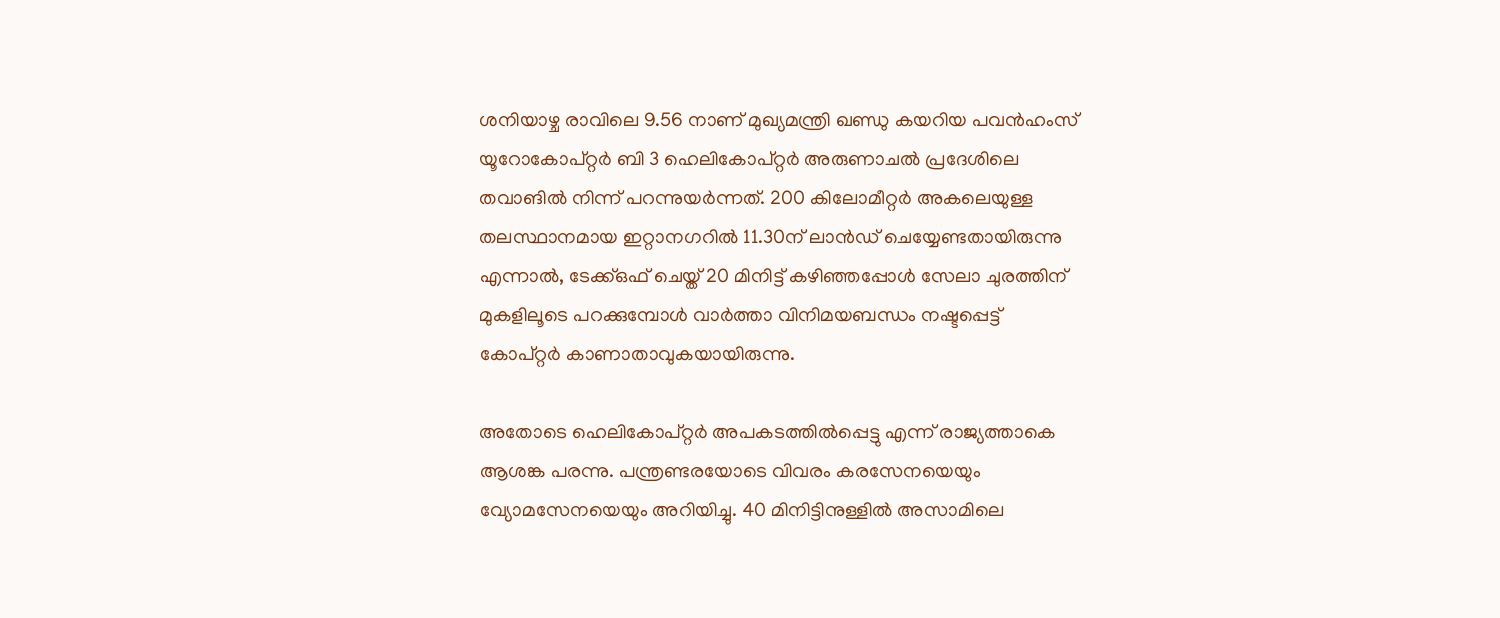ശനിയാഴ്ച രാവിലെ 9.56 നാണ് മുഖ്യമന്ത്രി ഖണ്ഡു കയറിയ പവന്‍ഹംസ് യൂറോകോപ്റ്റര്‍ ബി 3 ഹെലികോപ്റ്റര്‍ അരുണാചല്‍ പ്രദേശിലെ തവാങില്‍ നിന്ന് പറന്നുയര്‍ന്നത്. 200 കിലോമീറ്റര്‍ അകലെയുള്ള തലസ്ഥാനമായ ഇറ്റാനഗറില്‍ 11.30ന് ലാന്‍ഡ് ചെയ്യേണ്ടതായിരുന്നു എന്നാല്‍, ടേക്ക്ഒഫ് ചെയ്ത് 20 മിനിട്ട് കഴിഞ്ഞപ്പോള്‍ സേലാ ചുരത്തിന് മുകളിലൂടെ പറക്കുമ്പോള്‍ വാര്‍ത്താ വിനിമയബന്ധം നഷ്ടപ്പെട്ട് കോപ്റ്റര്‍ കാണാതാവുകയായിരുന്നു.

അതോടെ ഹെലികോപ്റ്റര്‍ അപകടത്തില്‍പ്പെട്ടു എന്ന് രാജ്യത്താകെ ആശങ്ക പരന്നു. പന്ത്രണ്ടരയോടെ വിവരം കരസേനയെയും വ്യോമസേനയെയും അറിയിച്ചു. 40 മിനിട്ടിനുള്ളില്‍ അസാമിലെ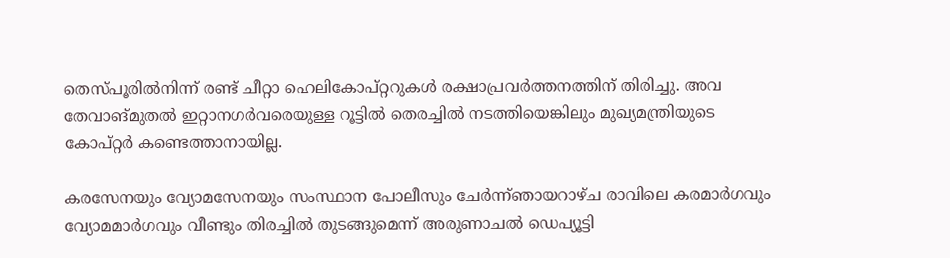തെസ്പൂരില്‍നിന്ന് രണ്ട് ചീറ്റാ ഹെലികോപ്റ്ററുകള്‍ രക്ഷാപ്രവര്‍ത്തനത്തിന് തിരിച്ചു. അവ തേവാങ്മുതല്‍ ഇറ്റാനഗര്‍വരെയുള്ള റൂട്ടില്‍ തെരച്ചില്‍ നടത്തിയെങ്കിലും മുഖ്യമന്ത്രിയുടെ കോപ്റ്റര്‍ കണ്ടെത്താനായില്ല.

കരസേനയും വ്യോമസേനയും സംസ്ഥാന പോലീസും ചേര്‍ന്ന്ഞായറാഴ്ച രാവിലെ കരമാര്‍ഗവും വ്യോമമാര്‍ഗവും വീണ്ടും തിരച്ചില്‍ തുടങ്ങുമെന്ന് അരുണാചല്‍ ഡെപ്യൂട്ടി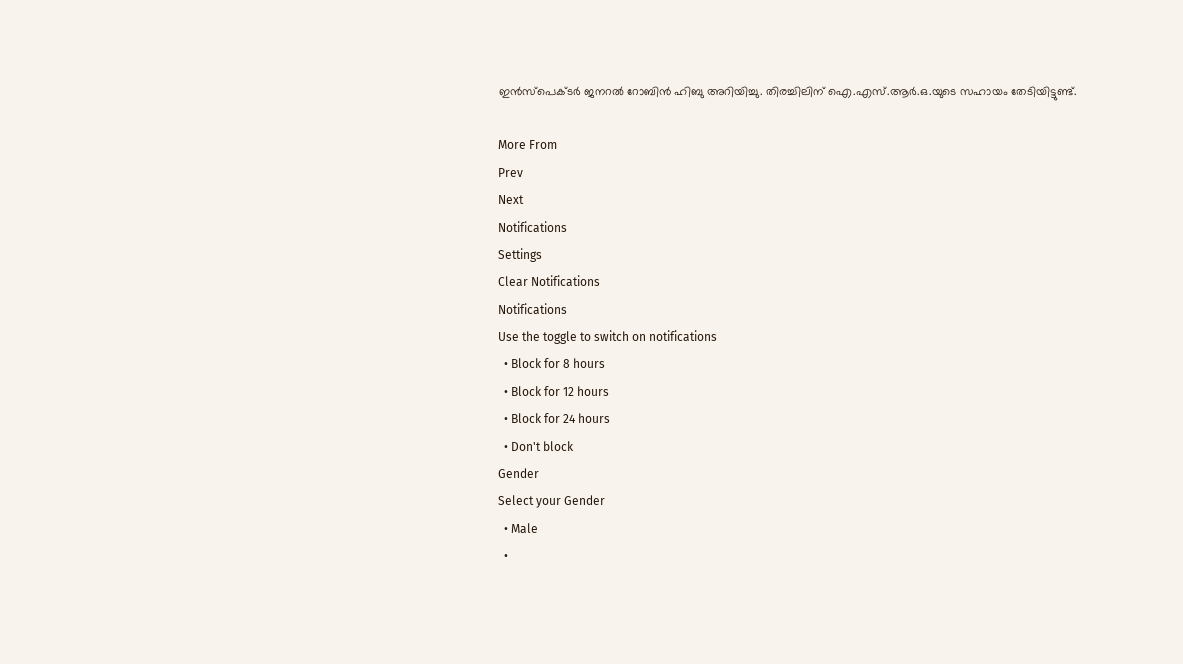ഇന്‍സ്‌പെക്ടര്‍ ജനറല്‍ റോബിന്‍ ഹിബു അറിയിച്ചു. തിരച്ചിലിന് ഐ.എസ്.ആര്‍.ഒ.യുടെ സഹായം തേടിയിട്ടുണ്ട്.

More From
Prev
Next
Notifications
Settings
Clear Notifications
Notifications
Use the toggle to switch on notifications
  • Block for 8 hours
  • Block for 12 hours
  • Block for 24 hours
  • Don't block
Gender
Select your Gender
  • Male
  •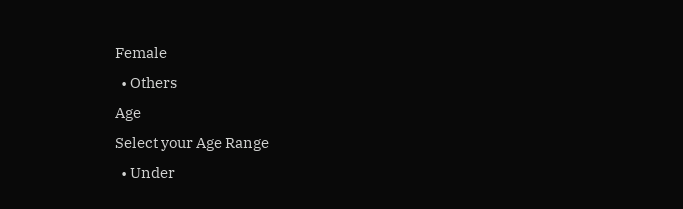Female
  • Others
Age
Select your Age Range
  • Under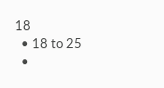18
  • 18 to 25
  •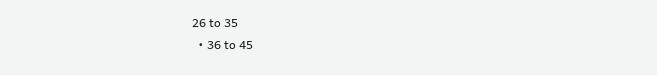26 to 35
  • 36 to 45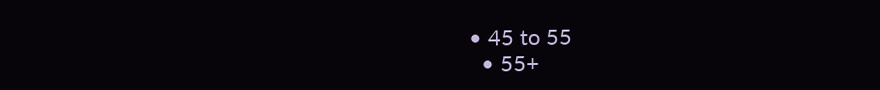• 45 to 55
  • 55+